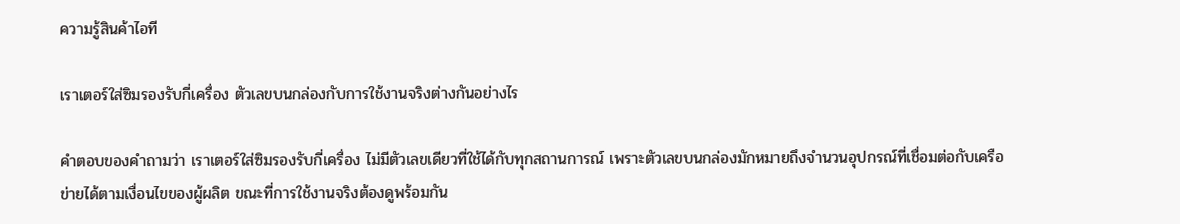ความรู้สินค้าไอที

เราเตอร์ใส่ซิมรองรับกี่เครื่อง ตัวเลขบนกล่องกับการใช้งานจริงต่างกันอย่างไร

คำตอบของคำถามว่า เราเตอร์ใส่ซิมรองรับกี่เครื่อง ไม่มีตัวเลขเดียวที่ใช้ได้กับทุกสถานการณ์ เพราะตัวเลขบนกล่องมักหมายถึงจำนวนอุปกรณ์ที่เชื่อมต่อกับเครือข่ายได้ตามเงื่อนไขของผู้ผลิต ขณะที่การใช้งานจริงต้องดูพร้อมกัน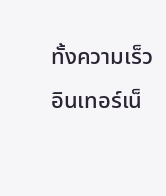ทั้งความเร็วอินเทอร์เน็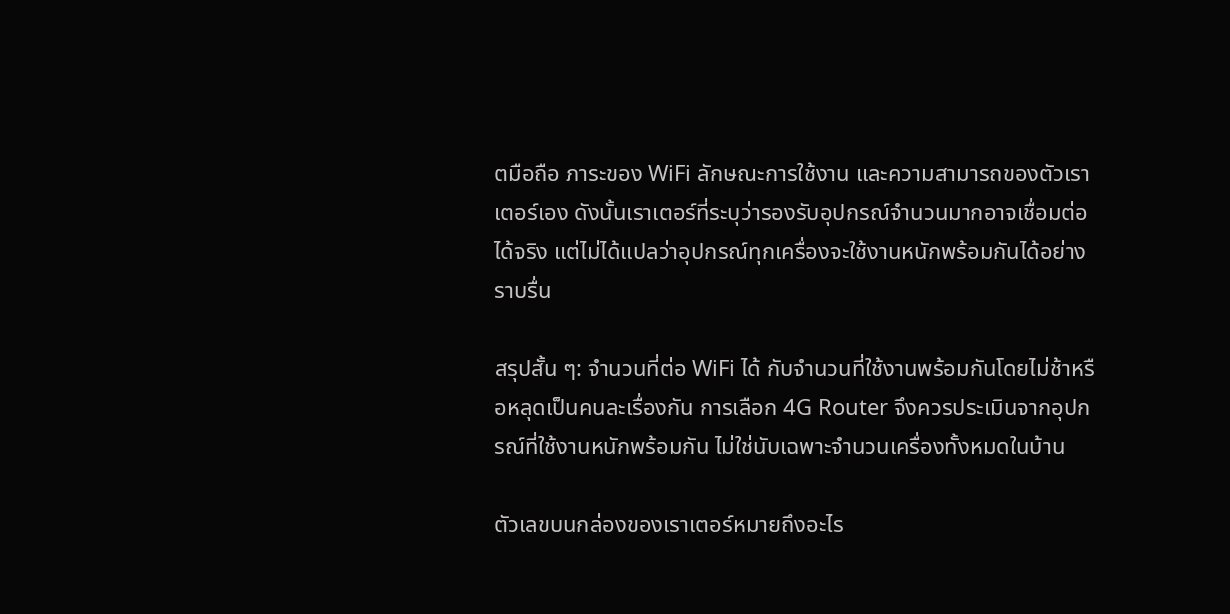ตมือถือ ภาระของ WiFi ลักษณะการใช้งาน และความสามารถของตัวเราเตอร์เอง ดังนั้นเราเตอร์ที่ระบุว่ารองรับอุปกรณ์จำนวนมากอาจเชื่อมต่อได้จริง แต่ไม่ได้แปลว่าอุปกรณ์ทุกเครื่องจะใช้งานหนักพร้อมกันได้อย่างราบรื่น

สรุปสั้น ๆ: จำนวนที่ต่อ WiFi ได้ กับจำนวนที่ใช้งานพร้อมกันโดยไม่ช้าหรือหลุดเป็นคนละเรื่องกัน การเลือก 4G Router จึงควรประเมินจากอุปกรณ์ที่ใช้งานหนักพร้อมกัน ไม่ใช่นับเฉพาะจำนวนเครื่องทั้งหมดในบ้าน

ตัวเลขบนกล่องของเราเตอร์หมายถึงอะไร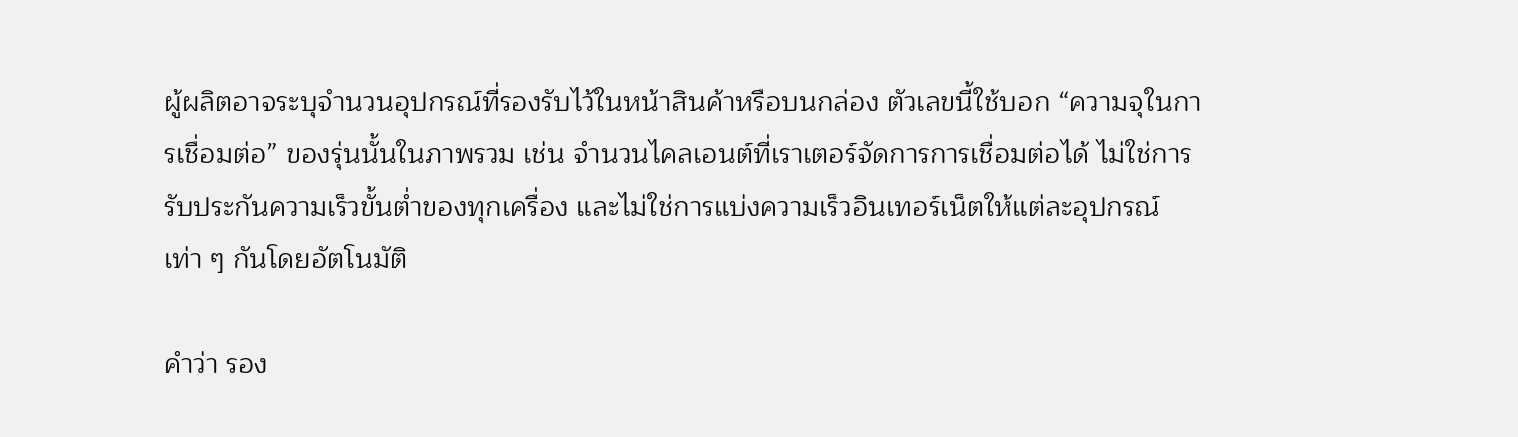ผู้ผลิตอาจระบุจำนวนอุปกรณ์ที่รองรับไว้ในหน้าสินค้าหรือบนกล่อง ตัวเลขนี้ใช้บอก “ความจุในการเชื่อมต่อ” ของรุ่นนั้นในภาพรวม เช่น จำนวนไคลเอนต์ที่เราเตอร์จัดการการเชื่อมต่อได้ ไม่ใช่การรับประกันความเร็วขั้นต่ำของทุกเครื่อง และไม่ใช่การแบ่งความเร็วอินเทอร์เน็ตให้แต่ละอุปกรณ์เท่า ๆ กันโดยอัตโนมัติ

คำว่า รอง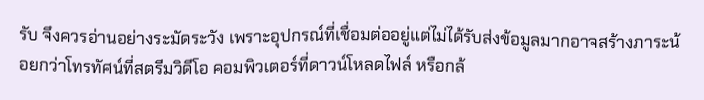รับ จึงควรอ่านอย่างระมัดระวัง เพราะอุปกรณ์ที่เชื่อมต่ออยู่แต่ไม่ได้รับส่งข้อมูลมากอาจสร้างภาระน้อยกว่าโทรทัศน์ที่สตรีมวิดีโอ คอมพิวเตอร์ที่ดาวน์โหลดไฟล์ หรือกล้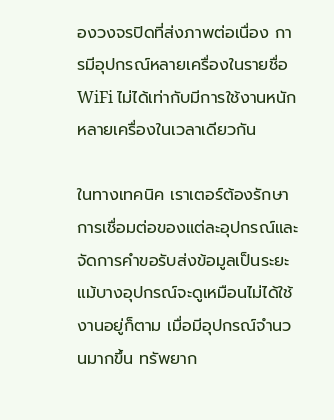องวงจรปิดที่ส่งภาพต่อเนื่อง การมีอุปกรณ์หลายเครื่องในรายชื่อ WiFi ไม่ได้เท่ากับมีการใช้งานหนักหลายเครื่องในเวลาเดียวกัน

ในทางเทคนิค เราเตอร์ต้องรักษาการเชื่อมต่อของแต่ละอุปกรณ์และจัดการคำขอรับส่งข้อมูลเป็นระยะ แม้บางอุปกรณ์จะดูเหมือนไม่ได้ใช้งานอยู่ก็ตาม เมื่อมีอุปกรณ์จำนวนมากขึ้น ทรัพยาก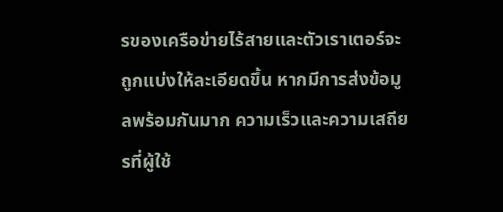รของเครือข่ายไร้สายและตัวเราเตอร์จะถูกแบ่งให้ละเอียดขึ้น หากมีการส่งข้อมูลพร้อมกันมาก ความเร็วและความเสถียรที่ผู้ใช้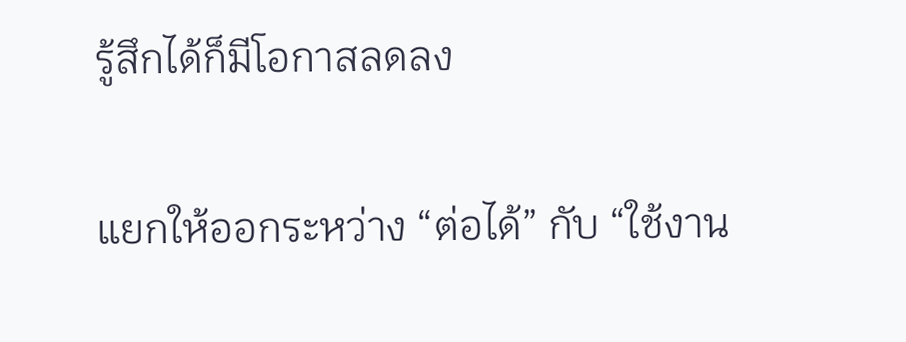รู้สึกได้ก็มีโอกาสลดลง

แยกให้ออกระหว่าง “ต่อได้” กับ “ใช้งาน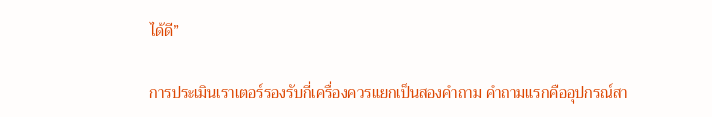ได้ดี”

การประเมินเราเตอร์รองรับกี่เครื่องควรแยกเป็นสองคำถาม คำถามแรกคืออุปกรณ์สา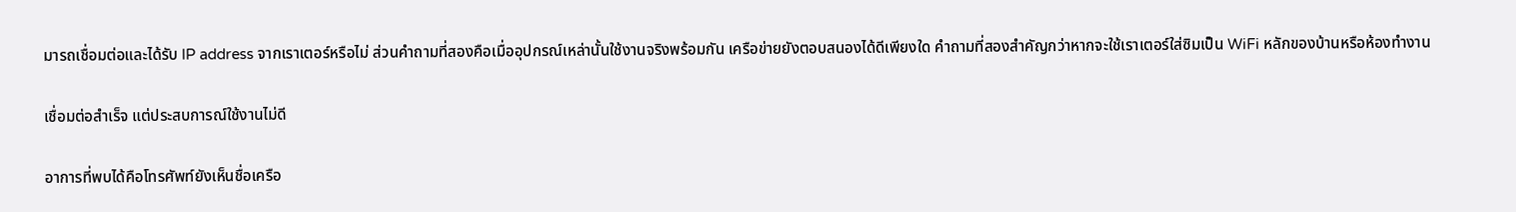มารถเชื่อมต่อและได้รับ IP address จากเราเตอร์หรือไม่ ส่วนคำถามที่สองคือเมื่ออุปกรณ์เหล่านั้นใช้งานจริงพร้อมกัน เครือข่ายยังตอบสนองได้ดีเพียงใด คำถามที่สองสำคัญกว่าหากจะใช้เราเตอร์ใส่ซิมเป็น WiFi หลักของบ้านหรือห้องทำงาน

เชื่อมต่อสำเร็จ แต่ประสบการณ์ใช้งานไม่ดี

อาการที่พบได้คือโทรศัพท์ยังเห็นชื่อเครือ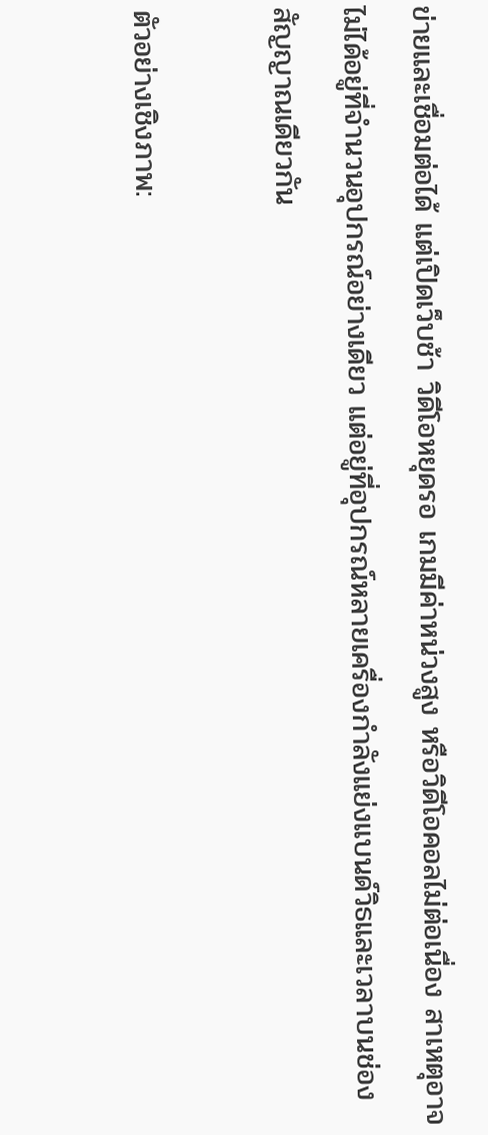ข่ายและเชื่อมต่อได้ แต่เปิดเว็บช้า วิดีโอหยุดรอ เกมมีค่าหน่วงสูง หรือวิดีโอคอลไม่ต่อเนื่อง สาเหตุอาจไม่ได้อยู่ที่จำนวนอุปกรณ์อย่างเดียว แต่อยู่ที่อุปกรณ์หลายเครื่องกำลังแย่งแบนด์วิธและเวลาบนช่องสัญญาณเดียวกัน

ตัวอย่างเชิงภาพ: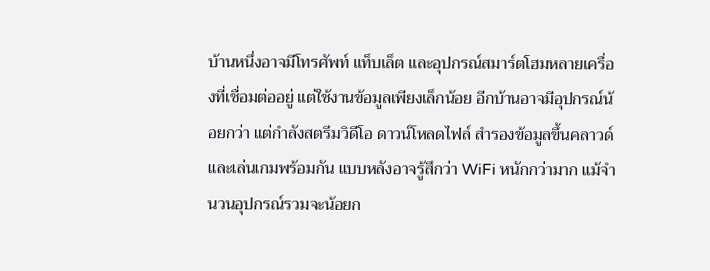บ้านหนึ่งอาจมีโทรศัพท์ แท็บเล็ต และอุปกรณ์สมาร์ตโฮมหลายเครื่องที่เชื่อมต่ออยู่ แต่ใช้งานข้อมูลเพียงเล็กน้อย อีกบ้านอาจมีอุปกรณ์น้อยกว่า แต่กำลังสตรีมวิดีโอ ดาวน์โหลดไฟล์ สำรองข้อมูลขึ้นคลาวด์ และเล่นเกมพร้อมกัน แบบหลังอาจรู้สึกว่า WiFi หนักกว่ามาก แม้จำนวนอุปกรณ์รวมจะน้อยก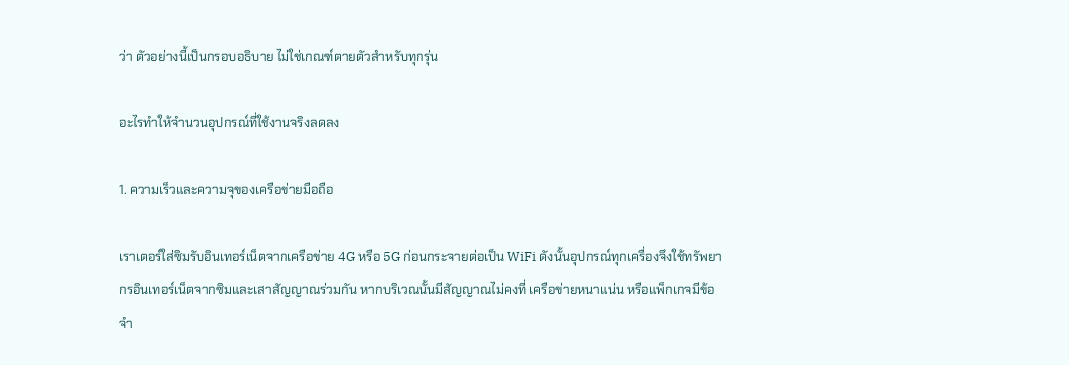ว่า ตัวอย่างนี้เป็นกรอบอธิบาย ไม่ใช่เกณฑ์ตายตัวสำหรับทุกรุ่น

อะไรทำให้จำนวนอุปกรณ์ที่ใช้งานจริงลดลง

1. ความเร็วและความจุของเครือข่ายมือถือ

เราเตอร์ใส่ซิมรับอินเทอร์เน็ตจากเครือข่าย 4G หรือ 5G ก่อนกระจายต่อเป็น WiFi ดังนั้นอุปกรณ์ทุกเครื่องจึงใช้ทรัพยากรอินเทอร์เน็ตจากซิมและเสาสัญญาณร่วมกัน หากบริเวณนั้นมีสัญญาณไม่คงที่ เครือข่ายหนาแน่น หรือแพ็กเกจมีข้อจำ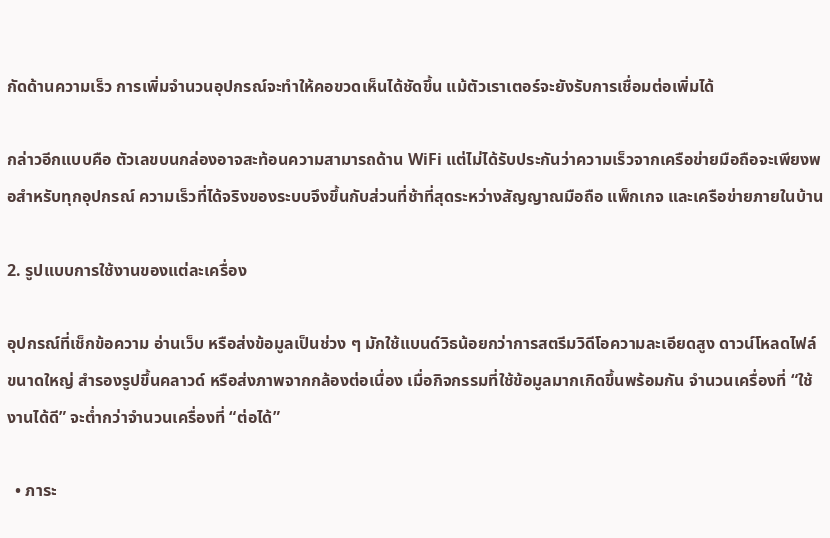กัดด้านความเร็ว การเพิ่มจำนวนอุปกรณ์จะทำให้คอขวดเห็นได้ชัดขึ้น แม้ตัวเราเตอร์จะยังรับการเชื่อมต่อเพิ่มได้

กล่าวอีกแบบคือ ตัวเลขบนกล่องอาจสะท้อนความสามารถด้าน WiFi แต่ไม่ได้รับประกันว่าความเร็วจากเครือข่ายมือถือจะเพียงพอสำหรับทุกอุปกรณ์ ความเร็วที่ได้จริงของระบบจึงขึ้นกับส่วนที่ช้าที่สุดระหว่างสัญญาณมือถือ แพ็กเกจ และเครือข่ายภายในบ้าน

2. รูปแบบการใช้งานของแต่ละเครื่อง

อุปกรณ์ที่เช็กข้อความ อ่านเว็บ หรือส่งข้อมูลเป็นช่วง ๆ มักใช้แบนด์วิธน้อยกว่าการสตรีมวิดีโอความละเอียดสูง ดาวน์โหลดไฟล์ขนาดใหญ่ สำรองรูปขึ้นคลาวด์ หรือส่งภาพจากกล้องต่อเนื่อง เมื่อกิจกรรมที่ใช้ข้อมูลมากเกิดขึ้นพร้อมกัน จำนวนเครื่องที่ “ใช้งานได้ดี” จะต่ำกว่าจำนวนเครื่องที่ “ต่อได้”

  • ภาระ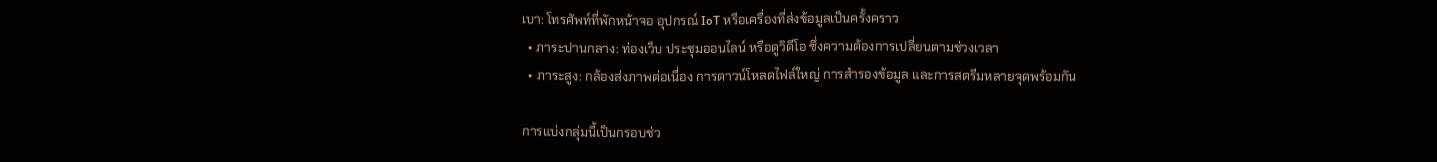เบา: โทรศัพท์ที่พักหน้าจอ อุปกรณ์ IoT หรือเครื่องที่ส่งข้อมูลเป็นครั้งคราว
  • ภาระปานกลาง: ท่องเว็บ ประชุมออนไลน์ หรือดูวิดีโอ ซึ่งความต้องการเปลี่ยนตามช่วงเวลา
  • ภาระสูง: กล้องส่งภาพต่อเนื่อง การดาวน์โหลดไฟล์ใหญ่ การสำรองข้อมูล และการสตรีมหลายจุดพร้อมกัน

การแบ่งกลุ่มนี้เป็นกรอบช่ว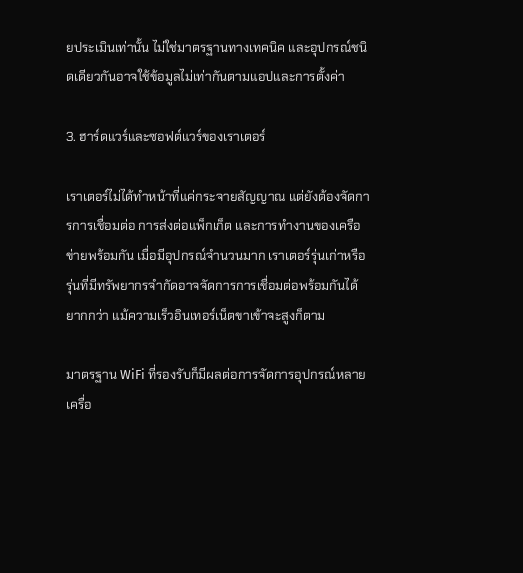ยประเมินเท่านั้น ไม่ใช่มาตรฐานทางเทคนิค และอุปกรณ์ชนิดเดียวกันอาจใช้ข้อมูลไม่เท่ากันตามแอปและการตั้งค่า

3. ฮาร์ดแวร์และซอฟต์แวร์ของเราเตอร์

เราเตอร์ไม่ได้ทำหน้าที่แค่กระจายสัญญาณ แต่ยังต้องจัดการการเชื่อมต่อ การส่งต่อแพ็กเก็ต และการทำงานของเครือข่ายพร้อมกัน เมื่อมีอุปกรณ์จำนวนมาก เราเตอร์รุ่นเก่าหรือรุ่นที่มีทรัพยากรจำกัดอาจจัดการการเชื่อมต่อพร้อมกันได้ยากกว่า แม้ความเร็วอินเทอร์เน็ตขาเข้าจะสูงก็ตาม

มาตรฐาน WiFi ที่รองรับก็มีผลต่อการจัดการอุปกรณ์หลายเครื่อ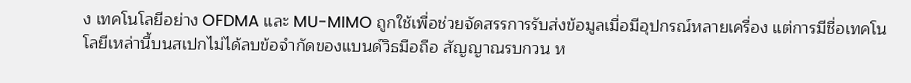ง เทคโนโลยีอย่าง OFDMA และ MU-MIMO ถูกใช้เพื่อช่วยจัดสรรการรับส่งข้อมูลเมื่อมีอุปกรณ์หลายเครื่อง แต่การมีชื่อเทคโนโลยีเหล่านี้บนสเปกไม่ได้ลบข้อจำกัดของแบนด์วิธมือถือ สัญญาณรบกวน ห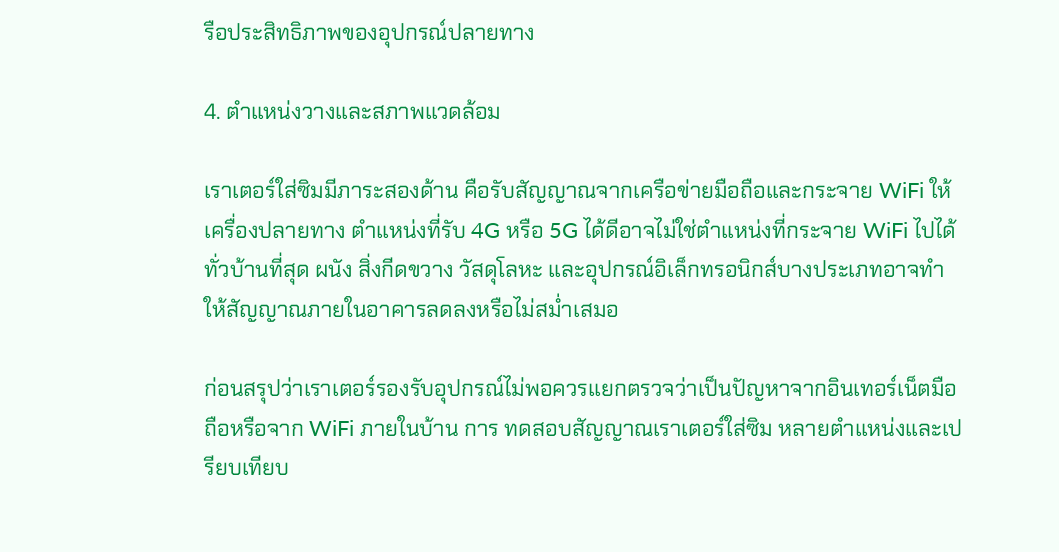รือประสิทธิภาพของอุปกรณ์ปลายทาง

4. ตำแหน่งวางและสภาพแวดล้อม

เราเตอร์ใส่ซิมมีภาระสองด้าน คือรับสัญญาณจากเครือข่ายมือถือและกระจาย WiFi ให้เครื่องปลายทาง ตำแหน่งที่รับ 4G หรือ 5G ได้ดีอาจไม่ใช่ตำแหน่งที่กระจาย WiFi ไปได้ทั่วบ้านที่สุด ผนัง สิ่งกีดขวาง วัสดุโลหะ และอุปกรณ์อิเล็กทรอนิกส์บางประเภทอาจทำให้สัญญาณภายในอาคารลดลงหรือไม่สม่ำเสมอ

ก่อนสรุปว่าเราเตอร์รองรับอุปกรณ์ไม่พอควรแยกตรวจว่าเป็นปัญหาจากอินเทอร์เน็ตมือถือหรือจาก WiFi ภายในบ้าน การ ทดสอบสัญญาณเราเตอร์ใส่ซิม หลายตำแหน่งและเปรียบเทียบ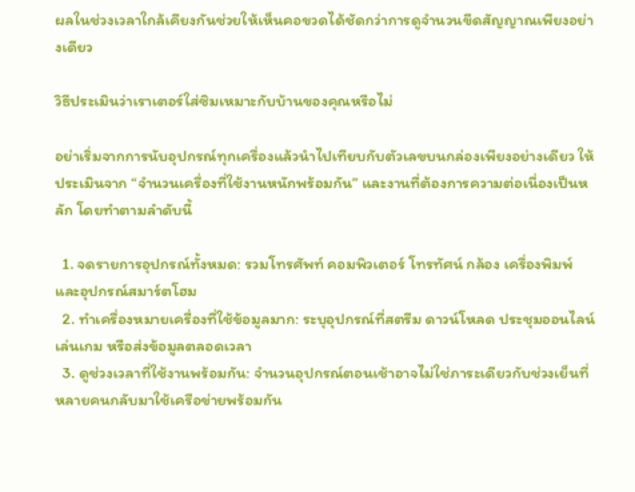ผลในช่วงเวลาใกล้เคียงกันช่วยให้เห็นคอขวดได้ชัดกว่าการดูจำนวนขีดสัญญาณเพียงอย่างเดียว

วิธีประเมินว่าเราเตอร์ใส่ซิมเหมาะกับบ้านของคุณหรือไม่

อย่าเริ่มจากการนับอุปกรณ์ทุกเครื่องแล้วนำไปเทียบกับตัวเลขบนกล่องเพียงอย่างเดียว ให้ประเมินจาก “จำนวนเครื่องที่ใช้งานหนักพร้อมกัน” และงานที่ต้องการความต่อเนื่องเป็นหลัก โดยทำตามลำดับนี้

  1. จดรายการอุปกรณ์ทั้งหมด: รวมโทรศัพท์ คอมพิวเตอร์ โทรทัศน์ กล้อง เครื่องพิมพ์ และอุปกรณ์สมาร์ตโฮม
  2. ทำเครื่องหมายเครื่องที่ใช้ข้อมูลมาก: ระบุอุปกรณ์ที่สตรีม ดาวน์โหลด ประชุมออนไลน์ เล่นเกม หรือส่งข้อมูลตลอดเวลา
  3. ดูช่วงเวลาที่ใช้งานพร้อมกัน: จำนวนอุปกรณ์ตอนเช้าอาจไม่ใช่ภาระเดียวกับช่วงเย็นที่หลายคนกลับมาใช้เครือข่ายพร้อมกัน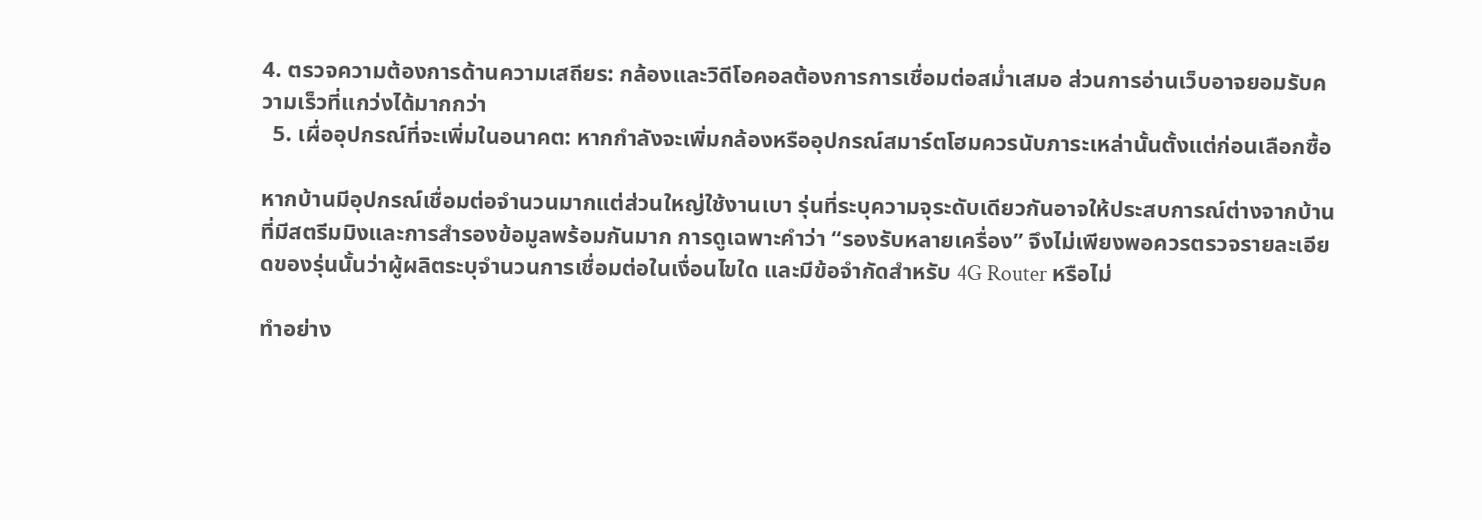4. ตรวจความต้องการด้านความเสถียร: กล้องและวิดีโอคอลต้องการการเชื่อมต่อสม่ำเสมอ ส่วนการอ่านเว็บอาจยอมรับความเร็วที่แกว่งได้มากกว่า
  5. เผื่ออุปกรณ์ที่จะเพิ่มในอนาคต: หากกำลังจะเพิ่มกล้องหรืออุปกรณ์สมาร์ตโฮมควรนับภาระเหล่านั้นตั้งแต่ก่อนเลือกซื้อ

หากบ้านมีอุปกรณ์เชื่อมต่อจำนวนมากแต่ส่วนใหญ่ใช้งานเบา รุ่นที่ระบุความจุระดับเดียวกันอาจให้ประสบการณ์ต่างจากบ้านที่มีสตรีมมิงและการสำรองข้อมูลพร้อมกันมาก การดูเฉพาะคำว่า “รองรับหลายเครื่อง” จึงไม่เพียงพอควรตรวจรายละเอียดของรุ่นนั้นว่าผู้ผลิตระบุจำนวนการเชื่อมต่อในเงื่อนไขใด และมีข้อจำกัดสำหรับ 4G Router หรือไม่

ทำอย่าง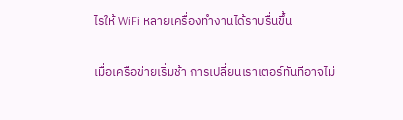ไรให้ WiFi หลายเครื่องทำงานได้ราบรื่นขึ้น

เมื่อเครือข่ายเริ่มช้า การเปลี่ยนเราเตอร์ทันทีอาจไม่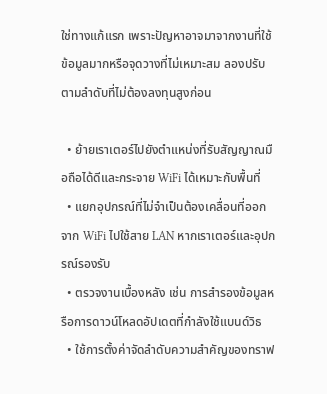ใช่ทางแก้แรก เพราะปัญหาอาจมาจากงานที่ใช้ข้อมูลมากหรือจุดวางที่ไม่เหมาะสม ลองปรับตามลำดับที่ไม่ต้องลงทุนสูงก่อน

  • ย้ายเราเตอร์ไปยังตำแหน่งที่รับสัญญาณมือถือได้ดีและกระจาย WiFi ได้เหมาะกับพื้นที่
  • แยกอุปกรณ์ที่ไม่จำเป็นต้องเคลื่อนที่ออกจาก WiFi ไปใช้สาย LAN หากเราเตอร์และอุปกรณ์รองรับ
  • ตรวจงานเบื้องหลัง เช่น การสำรองข้อมูลหรือการดาวน์โหลดอัปเดตที่กำลังใช้แบนด์วิธ
  • ใช้การตั้งค่าจัดลำดับความสำคัญของทราฟ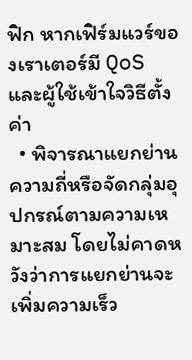ฟิก หากเฟิร์มแวร์ของเราเตอร์มี QoS และผู้ใช้เข้าใจวิธีตั้งค่า
  • พิจารณาแยกย่านความถี่หรือจัดกลุ่มอุปกรณ์ตามความเหมาะสม โดยไม่คาดหวังว่าการแยกย่านจะเพิ่มความเร็ว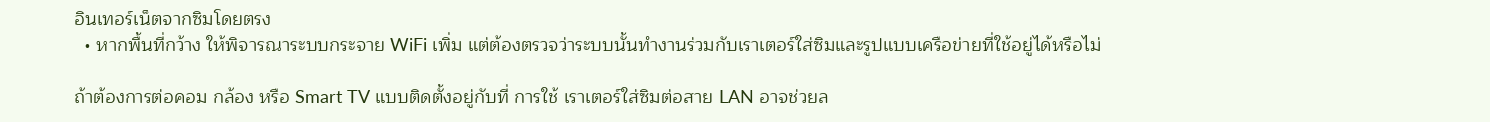อินเทอร์เน็ตจากซิมโดยตรง
  • หากพื้นที่กว้าง ให้พิจารณาระบบกระจาย WiFi เพิ่ม แต่ต้องตรวจว่าระบบนั้นทำงานร่วมกับเราเตอร์ใส่ซิมและรูปแบบเครือข่ายที่ใช้อยู่ได้หรือไม่

ถ้าต้องการต่อคอม กล้อง หรือ Smart TV แบบติดตั้งอยู่กับที่ การใช้ เราเตอร์ใส่ซิมต่อสาย LAN อาจช่วยล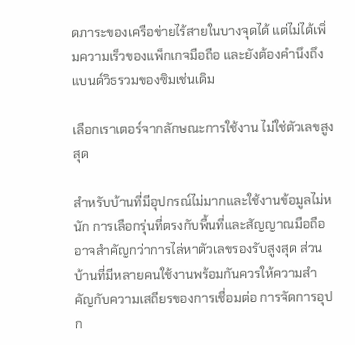ดภาระของเครือข่ายไร้สายในบางจุดได้ แต่ไม่ได้เพิ่มความเร็วของแพ็กเกจมือถือ และยังต้องคำนึงถึงแบนด์วิธรวมของซิมเช่นเดิม

เลือกเราเตอร์จากลักษณะการใช้งาน ไม่ใช่ตัวเลขสูงสุด

สำหรับบ้านที่มีอุปกรณ์ไม่มากและใช้งานข้อมูลไม่หนัก การเลือกรุ่นที่ตรงกับพื้นที่และสัญญาณมือถืออาจสำคัญกว่าการไล่หาตัวเลขรองรับสูงสุด ส่วนบ้านที่มีหลายคนใช้งานพร้อมกันควรให้ความสำคัญกับความเสถียรของการเชื่อมต่อ การจัดการอุปก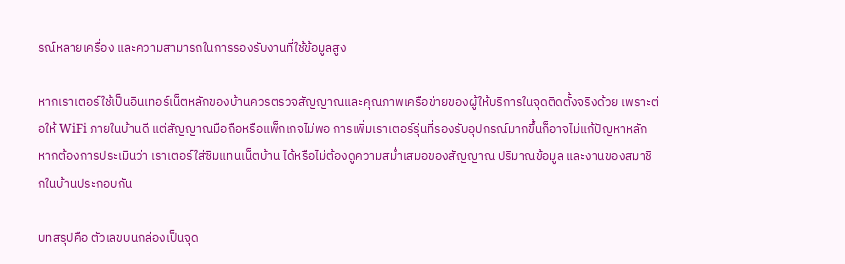รณ์หลายเครื่อง และความสามารถในการรองรับงานที่ใช้ข้อมูลสูง

หากเราเตอร์ใช้เป็นอินเทอร์เน็ตหลักของบ้านควรตรวจสัญญาณและคุณภาพเครือข่ายของผู้ให้บริการในจุดติดตั้งจริงด้วย เพราะต่อให้ WiFi ภายในบ้านดี แต่สัญญาณมือถือหรือแพ็กเกจไม่พอ การเพิ่มเราเตอร์รุ่นที่รองรับอุปกรณ์มากขึ้นก็อาจไม่แก้ปัญหาหลัก หากต้องการประเมินว่า เราเตอร์ใส่ซิมแทนเน็ตบ้าน ได้หรือไม่ต้องดูความสม่ำเสมอของสัญญาณ ปริมาณข้อมูล และงานของสมาชิกในบ้านประกอบกัน

บทสรุปคือ ตัวเลขบนกล่องเป็นจุด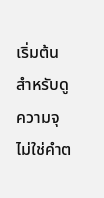เริ่มต้นสำหรับดูความจุ ไม่ใช่คำต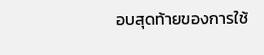อบสุดท้ายของการใช้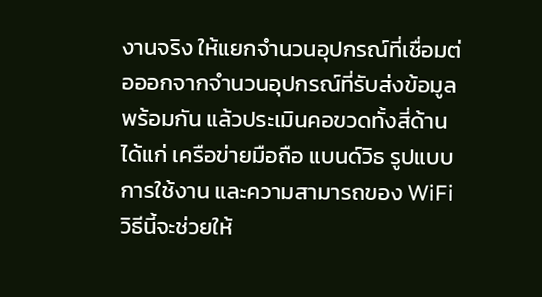งานจริง ให้แยกจำนวนอุปกรณ์ที่เชื่อมต่อออกจากจำนวนอุปกรณ์ที่รับส่งข้อมูลพร้อมกัน แล้วประเมินคอขวดทั้งสี่ด้านได้แก่ เครือข่ายมือถือ แบนด์วิธ รูปแบบการใช้งาน และความสามารถของ WiFi วิธีนี้จะช่วยให้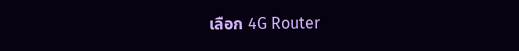เลือก 4G Router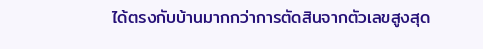ได้ตรงกับบ้านมากกว่าการตัดสินจากตัวเลขสูงสุด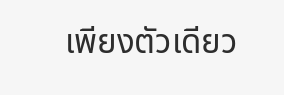เพียงตัวเดียว